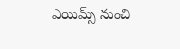ఎయిమ్స్ నుంచి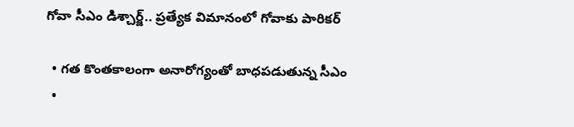గోవా సీఎం డిశ్చార్జ్.. ప్రత్యేక విమానంలో గోవాకు పారికర్

  • గత కొంతకాలంగా అనారోగ్యంతో బాధపడుతున్న సీఎం
  •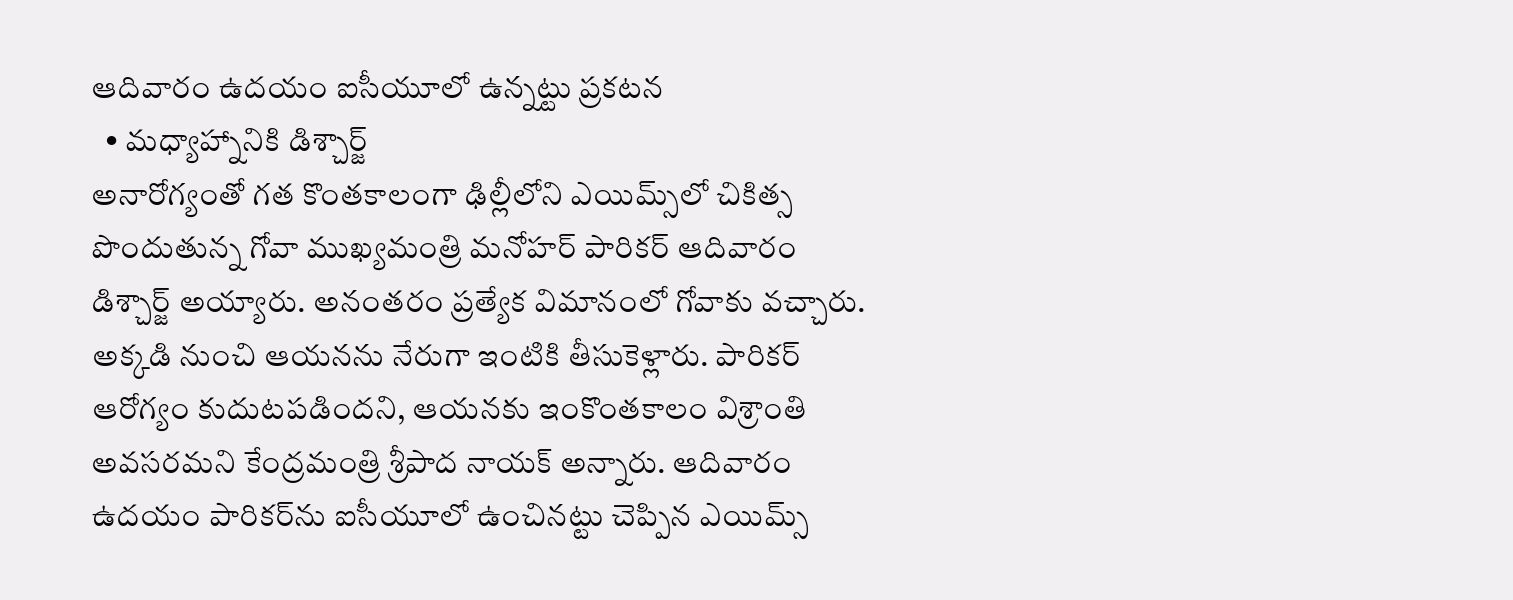ఆదివారం ఉదయం ఐసీయూలో ఉన్నట్టు ప్రకటన
  • మధ్యాహ్నానికి డిశ్చార్జ్
అనారోగ్యంతో గత కొంతకాలంగా ఢిల్లీలోని ఎయిమ్స్‌లో చికిత్స పొందుతున్న గోవా ముఖ్యమంత్రి మనోహర్ పారికర్ ఆదివారం డిశ్చార్జ్ అయ్యారు. అనంతరం ప్రత్యేక విమానంలో గోవాకు వచ్చారు. అక్కడి నుంచి ఆయనను నేరుగా ఇంటికి తీసుకెళ్లారు. పారికర్ ఆరోగ్యం కుదుటపడిందని, ఆయనకు ఇంకొంతకాలం విశ్రాంతి అవసరమని కేంద్రమంత్రి శ్రీపాద నాయక్ అన్నారు. ఆదివారం ఉదయం పారికర్‌ను ఐసీయూలో ఉంచినట్టు చెప్పిన ఎయిమ్స్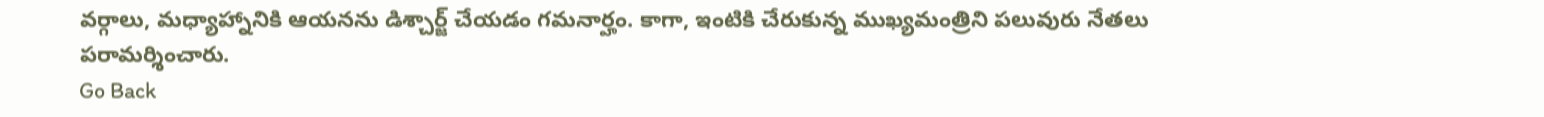వర్గాలు, మధ్యాహ్నానికి ఆయనను డిశ్చార్జ్ చేయడం గమనార్హం. కాగా, ఇంటికి చేరుకున్న ముఖ్యమంత్రిని పలువురు నేతలు పరామర్శించారు.
Go Back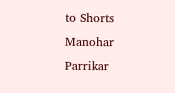to Shorts
Manohar Parrikar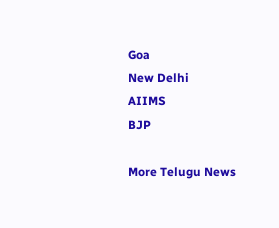Goa
New Delhi
AIIMS
BJP

More Telugu News